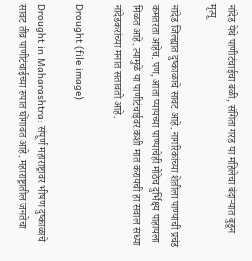नांदेड येथे पाणीटंचाईचा बळी, संगिता गरड या महिलेचा बंदाऱ्यात बुडून मृत्यू

नांदेड जिल्ह्यात दुष्काळाचे सावट आहे. नागरिकांच्या शेतीला पाण्याची प्रचंड कमतरता आहेच. पण, आता प्यायच्या पाण्याचेही मोठेच दुर्भिक्ष्य पाहायला मिळत आहे. त्यामुळे या पाणीटंचाईवर कशी मात करायची हा सवाल सध्या नांदेडकरांच्या मनात सतावतो आहे.

Drought (file image)

Drought in Maharashtra: संपूर्ण महाराष्ट्रावर भीषण दुष्काळाचे सावट तीव्र पाणीटंचाईच्या रुपात घोंगावत आहे. महाराष्ट्रातील जनतेचा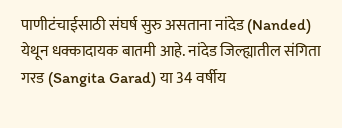पाणीटंचाईसाठी संघर्ष सुरु असताना नांदेड (Nanded) येथून धक्कादायक बातमी आहे. नांदेड जिल्ह्यातील संगिता गरड (Sangita Garad) या 34 वर्षीय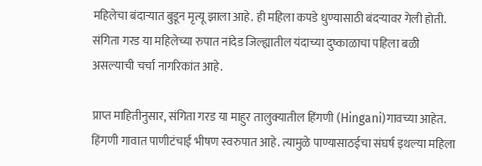महिलेचा बंदाऱ्यात बुडून मृत्यू झाला आहे. ही महिला कपडे धुण्यासाठी बंदऱ्यावर गेली होती. संगिता गरड या महिलेच्या रुपात नांदेड जिल्ह्यातील यंदाच्या दुष्काळाचा पहिला बळी असल्याची चर्चा नागरिकांत आहे.

प्राप्त माहितीनुसार, संगिता गरड या माहुर तालुक्यातील हिंगणी (Hingani)गावच्या आहेत. हिंगणी गावात पाणीटंचाई भीषण स्वरुपात आहे. त्यामुळे पाण्यासाठईचा संघर्ष इथल्या महिला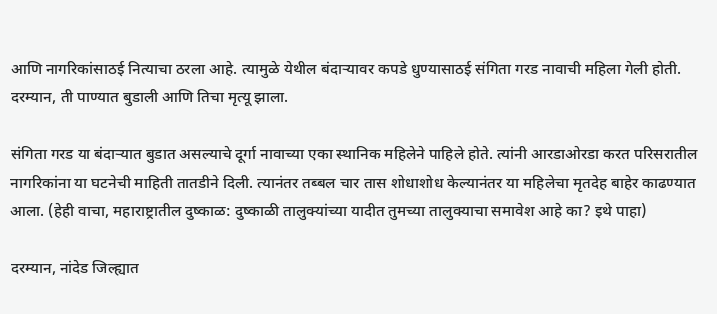आणि नागरिकांसाठई नित्याचा ठरला आहे. त्यामुळे येथील बंदाऱ्यावर कपडे धुण्यासाठई संगिता गरड नावाची महिला गेली होती. दरम्यान, ती पाण्यात बुडाली आणि तिचा मृत्यू झाला.

संगिता गरड या बंदाऱ्यात बुडात असल्याचे दूर्गा नावाच्या एका स्थानिक महिलेने पाहिले होते. त्यांनी आरडाओरडा करत परिसरातील नागरिकांना या घटनेची माहिती तातडीने दिली. त्यानंतर तब्बल चार तास शोधाशोध केल्यानंतर या महिलेचा मृतदेह बाहेर काढण्यात आला. (हेही वाचा, महाराष्ट्रातील दुष्काळ: दुष्काळी तालुक्यांच्या यादीत तुमच्या तालुक्याचा समावेश आहे का? इथे पाहा)

दरम्यान, नांदेड जिल्ह्यात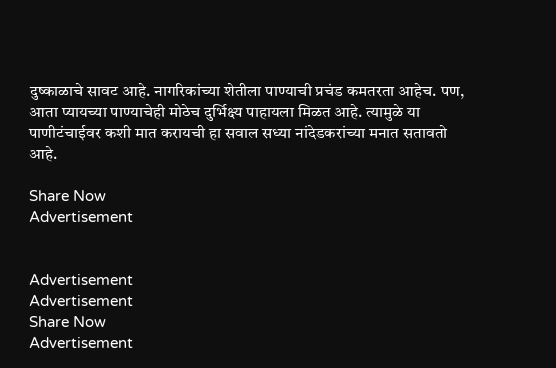दुष्काळाचे सावट आहे. नागरिकांच्या शेतीला पाण्याची प्रचंड कमतरता आहेच. पण, आता प्यायच्या पाण्याचेही मोठेच दुर्भिक्ष्य पाहायला मिळत आहे. त्यामुळे या पाणीटंचाईवर कशी मात करायची हा सवाल सध्या नांदेडकरांच्या मनात सतावतो आहे.

Share Now
Advertisement


Advertisement
Advertisement
Share Now
Advertisement